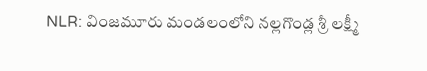NLR: వింజమూరు మండలంలోని నల్లగొండ్ల శ్రీ లక్ష్మీ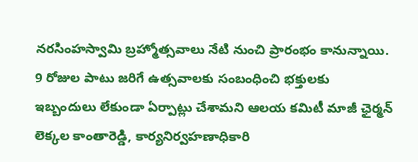నరసింహస్వామి బ్రహ్మోత్సవాలు నేటి నుంచి ప్రారంభం కానున్నాయి. 9 రోజుల పాటు జరిగే ఉత్సవాలకు సంబంధించి భక్తులకు ఇబ్బందులు లేకుండా ఏర్పాట్లు చేశామని ఆలయ కమిటీ మాజీ ఛైర్మన్ లెక్కల కాంతారెడ్డి, కార్యనిర్వహణాధికారి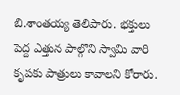బి.శాంతయ్య తెలిపారు. భక్తులు పెద్ద ఎత్తున పాల్గొని స్వామి వారి కృపకు పాత్రులు కావాలని కోరారు.